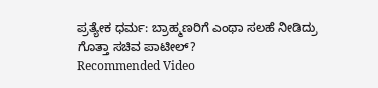ಪ್ರತ್ಯೇಕ ಧರ್ಮ: ಬ್ರಾಹ್ಮಣರಿಗೆ ಎಂಥಾ ಸಲಹೆ ನೀಡಿದ್ರು ಗೊತ್ತಾ ಸಚಿವ ಪಾಟೀಲ್?
Recommended Video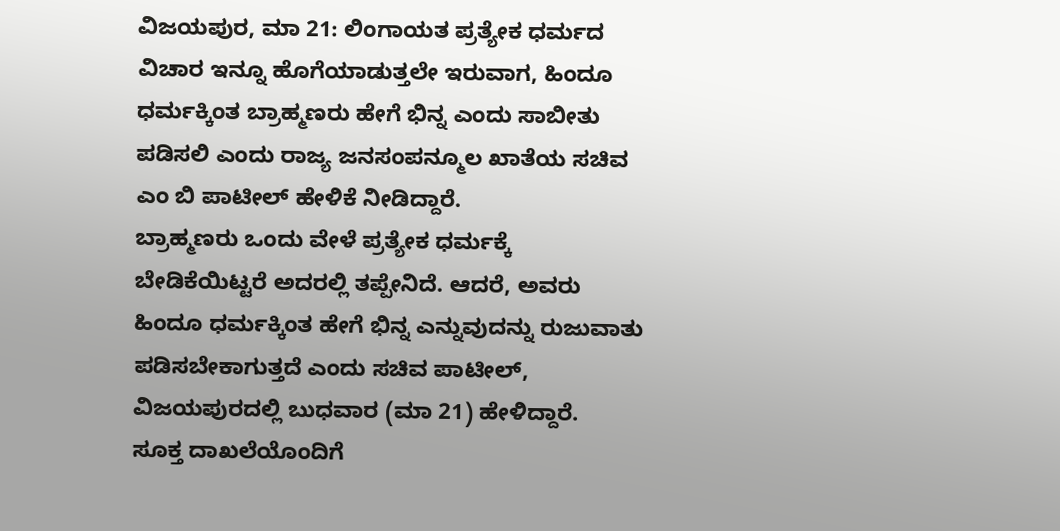ವಿಜಯಪುರ, ಮಾ 21: ಲಿಂಗಾಯತ ಪ್ರತ್ಯೇಕ ಧರ್ಮದ ವಿಚಾರ ಇನ್ನೂ ಹೊಗೆಯಾಡುತ್ತಲೇ ಇರುವಾಗ, ಹಿಂದೂ ಧರ್ಮಕ್ಕಿಂತ ಬ್ರಾಹ್ಮಣರು ಹೇಗೆ ಭಿನ್ನ ಎಂದು ಸಾಬೀತು ಪಡಿಸಲಿ ಎಂದು ರಾಜ್ಯ ಜನಸಂಪನ್ಮೂಲ ಖಾತೆಯ ಸಚಿವ ಎಂ ಬಿ ಪಾಟೀಲ್ ಹೇಳಿಕೆ ನೀಡಿದ್ದಾರೆ.
ಬ್ರಾಹ್ಮಣರು ಒಂದು ವೇಳೆ ಪ್ರತ್ಯೇಕ ಧರ್ಮಕ್ಕೆ ಬೇಡಿಕೆಯಿಟ್ಟರೆ ಅದರಲ್ಲಿ ತಪ್ಪೇನಿದೆ. ಆದರೆ, ಅವರು ಹಿಂದೂ ಧರ್ಮಕ್ಕಿಂತ ಹೇಗೆ ಭಿನ್ನ ಎನ್ನುವುದನ್ನು ರುಜುವಾತು ಪಡಿಸಬೇಕಾಗುತ್ತದೆ ಎಂದು ಸಚಿವ ಪಾಟೀಲ್, ವಿಜಯಪುರದಲ್ಲಿ ಬುಧವಾರ (ಮಾ 21) ಹೇಳಿದ್ದಾರೆ.
ಸೂಕ್ತ ದಾಖಲೆಯೊಂದಿಗೆ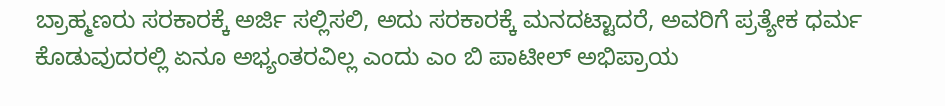ಬ್ರಾಹ್ಮಣರು ಸರಕಾರಕ್ಕೆ ಅರ್ಜಿ ಸಲ್ಲಿಸಲಿ, ಅದು ಸರಕಾರಕ್ಕೆ ಮನದಟ್ಟಾದರೆ, ಅವರಿಗೆ ಪ್ರತ್ಯೇಕ ಧರ್ಮ ಕೊಡುವುದರಲ್ಲಿ ಏನೂ ಅಭ್ಯಂತರವಿಲ್ಲ ಎಂದು ಎಂ ಬಿ ಪಾಟೀಲ್ ಅಭಿಪ್ರಾಯ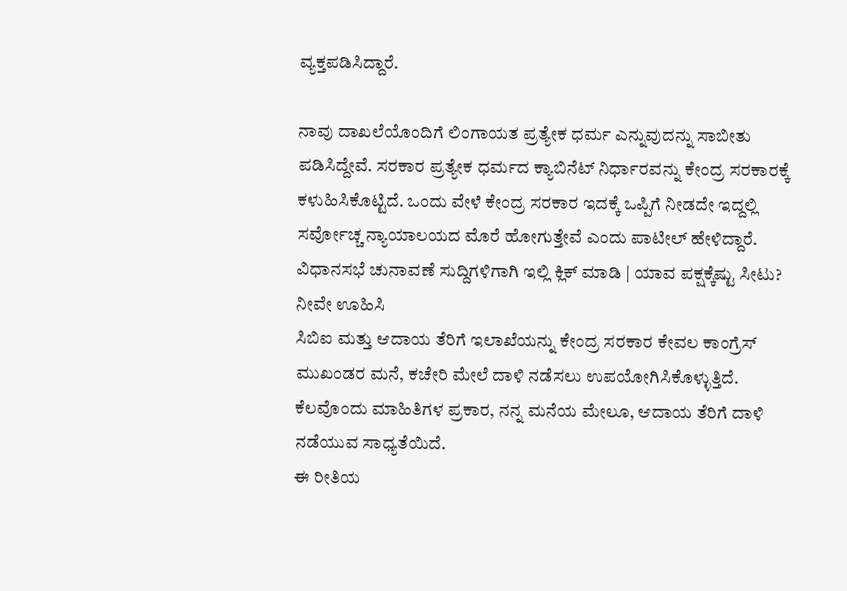ವ್ಯಕ್ತಪಡಿಸಿದ್ದಾರೆ.

ನಾವು ದಾಖಲೆಯೊಂದಿಗೆ ಲಿಂಗಾಯತ ಪ್ರತ್ಯೇಕ ಧರ್ಮ ಎನ್ನುವುದನ್ನು ಸಾಬೀತು ಪಡಿಸಿದ್ದೇವೆ. ಸರಕಾರ ಪ್ರತ್ಯೇಕ ಧರ್ಮದ ಕ್ಯಾಬಿನೆಟ್ ನಿರ್ಧಾರವನ್ನು ಕೇಂದ್ರ ಸರಕಾರಕ್ಕೆ ಕಳುಹಿಸಿಕೊಟ್ಟಿದೆ. ಒಂದು ವೇಳೆ ಕೇಂದ್ರ ಸರಕಾರ ಇದಕ್ಕೆ ಒಪ್ಪಿಗೆ ನೀಡದೇ ಇದ್ದಲ್ಲಿ ಸರ್ವೋಚ್ಚ ನ್ಯಾಯಾಲಯದ ಮೊರೆ ಹೋಗುತ್ತೇವೆ ಎಂದು ಪಾಟೀಲ್ ಹೇಳಿದ್ದಾರೆ.
ವಿಧಾನಸಭೆ ಚುನಾವಣೆ ಸುದ್ದಿಗಳಿಗಾಗಿ ಇಲ್ಲಿ ಕ್ಲಿಕ್ ಮಾಡಿ | ಯಾವ ಪಕ್ಷಕ್ಕೆಷ್ಟು ಸೀಟು? ನೀವೇ ಊಹಿಸಿ
ಸಿಬಿಐ ಮತ್ತು ಆದಾಯ ತೆರಿಗೆ ಇಲಾಖೆಯನ್ನು ಕೇಂದ್ರ ಸರಕಾರ ಕೇವಲ ಕಾಂಗ್ರೆಸ್ ಮುಖಂಡರ ಮನೆ, ಕಚೇರಿ ಮೇಲೆ ದಾಳಿ ನಡೆಸಲು ಉಪಯೋಗಿಸಿಕೊಳ್ಳುತ್ತಿದೆ. ಕೆಲವೊಂದು ಮಾಹಿತಿಗಳ ಪ್ರಕಾರ, ನನ್ನ ಮನೆಯ ಮೇಲೂ, ಆದಾಯ ತೆರಿಗೆ ದಾಳಿ ನಡೆಯುವ ಸಾಧ್ಯತೆಯಿದೆ.
ಈ ರೀತಿಯ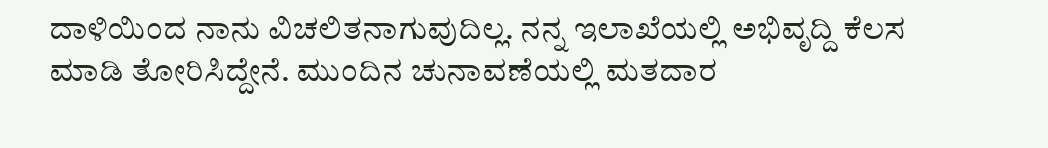ದಾಳಿಯಿಂದ ನಾನು ವಿಚಲಿತನಾಗುವುದಿಲ್ಲ. ನನ್ನ ಇಲಾಖೆಯಲ್ಲಿ ಅಭಿವೃದ್ದಿ ಕೆಲಸ ಮಾಡಿ ತೋರಿಸಿದ್ದೇನೆ. ಮುಂದಿನ ಚುನಾವಣೆಯಲ್ಲಿ ಮತದಾರ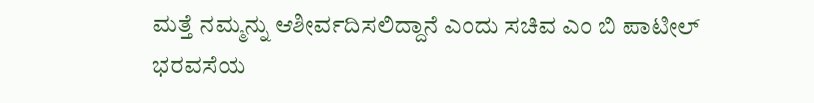ಮತ್ತೆ ನಮ್ಮನ್ನು ಆಶೀರ್ವದಿಸಲಿದ್ದಾನೆ ಎಂದು ಸಚಿವ ಎಂ ಬಿ ಪಾಟೀಲ್ ಭರವಸೆಯ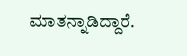ಮಾತನ್ನಾಡಿದ್ದಾರೆ.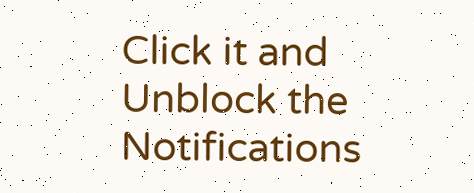Click it and Unblock the Notifications